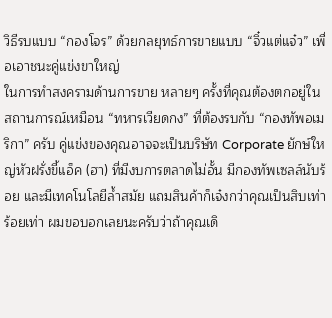วิธีรบแบบ “กองโจร” ด้วยกลยุทธ์การขายแบบ “จิ๋วแต่แจ๋ว” เพื่อเอาชนะคู่แข่งขาใหญ่
ในการทำสงครามด้านการขาย หลายๆ ครั้งที่คุณต้องตกอยู่ในสถานการณ์เหมือน “ทหารเวียดกง” ที่ต้องรบกับ “กองทัพอเมริกา” ครับ คู่แข่งของคุณอาจจะเป็นบริษัท Corporate ยักษ์ใหญ่หัวฝรั่งขี้แอ็ค (ฮา) ที่มีงบการตลาดไม่อั้น มีกองทัพเซลล์นับร้อย และมีเทคโนโลยีล้ำสมัย แถมสินค้าก็เจ๋งกว่าคุณเป็นสิบเท่าร้อยเท่า ผมขอบอกเลยนะครับว่าถ้าคุณเดิ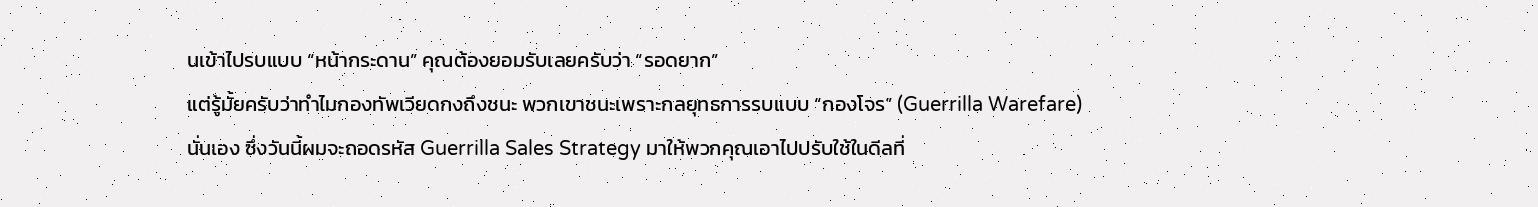นเข้าไปรบแบบ “หน้ากระดาน” คุณต้องยอมรับเลยครับว่า “รอดยาก”
แต่รู้มั้ยครับว่าทำไมกองทัพเวียดกงถึงชนะ พวกเขาชนะเพราะกลยุทธการรบแบบ “กองโจร” (Guerrilla Warefare) นั่นเอง ซึ่งวันนี้ผมจะถอดรหัส Guerrilla Sales Strategy มาให้พวกคุณเอาไปปรับใช้ในดีลที่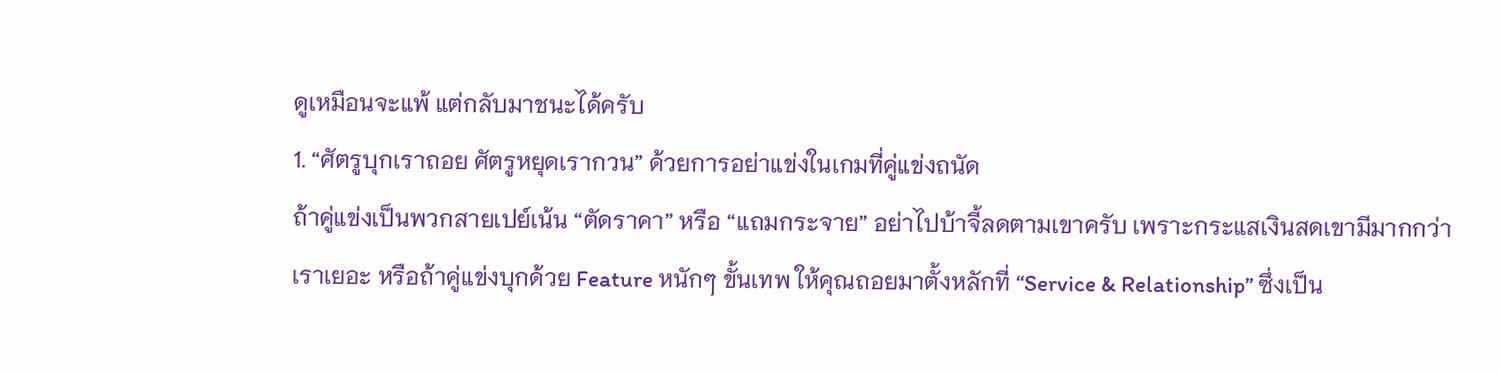ดูเหมือนจะแพ้ แต่กลับมาชนะได้ครับ
1. “ศัตรูบุกเราถอย ศัตรูหยุดเรากวน” ด้วยการอย่าแข่งในเกมที่คู่แข่งถนัด
ถ้าคู่แข่งเป็นพวกสายเปย์เน้น “ตัดราคา” หรือ “แถมกระจาย” อย่าไปบ้าจี้ลดตามเขาครับ เพราะกระแสเงินสดเขามีมากกว่าเราเยอะ หรือถ้าคู่แข่งบุกด้วย Feature หนักๆ ขั้นเทพ ให้คุณถอยมาตั้งหลักที่ “Service & Relationship” ซึ่งเป็น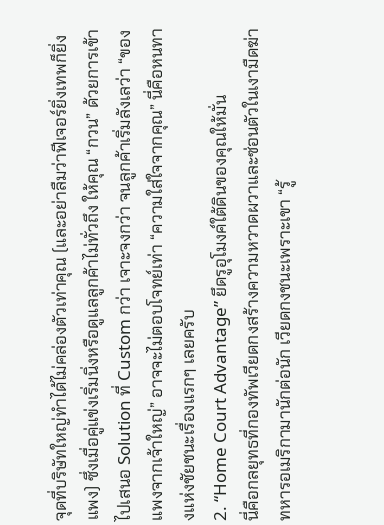จุดที่บริษัทใหญ่ทำได้ไม่คล่องตัวเท่าคุณ (และอย่าลืมว่าฟีเจอร์ยิ่งเทพก็ยิ่งแพง) ซึ่งเมื่อคู่แข่งเริ่มนิ่งหรือดูแลลูกค้าไม่ทั่วถึง ให้คุณ “กวน” ด้วยการเข้าไปเสนอ Solution ที่ Custom กว่า เจาะจงกว่า จนลูกค้าเริ่มลังเลว่า “ของแพงจากเจ้าใหญ่” อาจจะไม่ตอบโจทย์เท่า “ความใส่ใจจากคุณ” นี่คือหนทางแห่งชัยชนะเรื่องแรกๆ เลยครับ
2. “Home Court Advantage” ยึดรูอุโมงค์ใต้ดินของคุณให้มั่น
นี่คือกลยุทธที่กองทัพเวียดกงสร้างความหวาดผวาและซ่อนตัวในเงามืดฆ่าทหารอเมริกามานักต่อนัก เวียดกงชนะเพราะเขา “รู้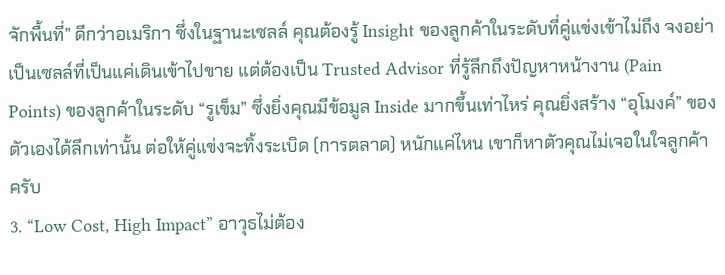จักพื้นที่” ดีกว่าอเมริกา ซึ่งในฐานะเซลล์ คุณต้องรู้ Insight ของลูกค้าในระดับที่คู่แข่งเข้าไม่ถึง จงอย่าเป็นเซลล์ที่เป็นแค่เดินเข้าไปขาย แต่ต้องเป็น Trusted Advisor ที่รู้ลึกถึงปัญหาหน้างาน (Pain Points) ของลูกค้าในระดับ “รูเข็ม” ซึ่งยิ่งคุณมีข้อมูล Inside มากขึ้นเท่าไหร่ คุณยิ่งสร้าง “อุโมงค์” ของตัวเองได้ลึกเท่านั้น ต่อให้คู่แข่งจะทิ้งระเบิด (การตลาด) หนักแค่ไหน เขาก็หาตัวคุณไม่เจอในใจลูกค้าครับ
3. “Low Cost, High Impact” อาวุธไม่ต้อง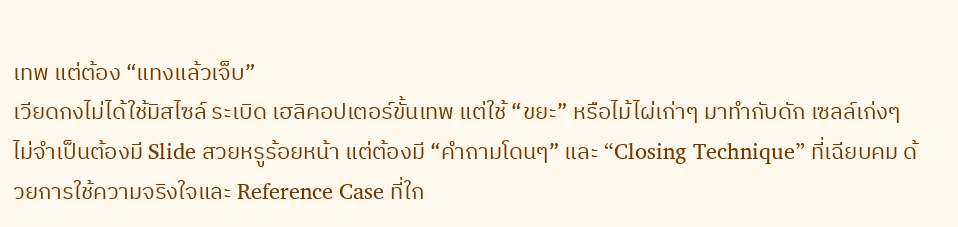เทพ แต่ต้อง “แทงแล้วเจ็บ”
เวียดกงไม่ได้ใช้มิสไซล์ ระเบิด เฮลิคอปเตอร์ขั้นเทพ แต่ใช้ “ขยะ” หรือไม้ไผ่เก่าๆ มาทำกับดัก เซลล์เก่งๆ ไม่จำเป็นต้องมี Slide สวยหรูร้อยหน้า แต่ต้องมี “คำถามโดนๆ” และ “Closing Technique” ที่เฉียบคม ด้วยการใช้ความจริงใจและ Reference Case ที่ใก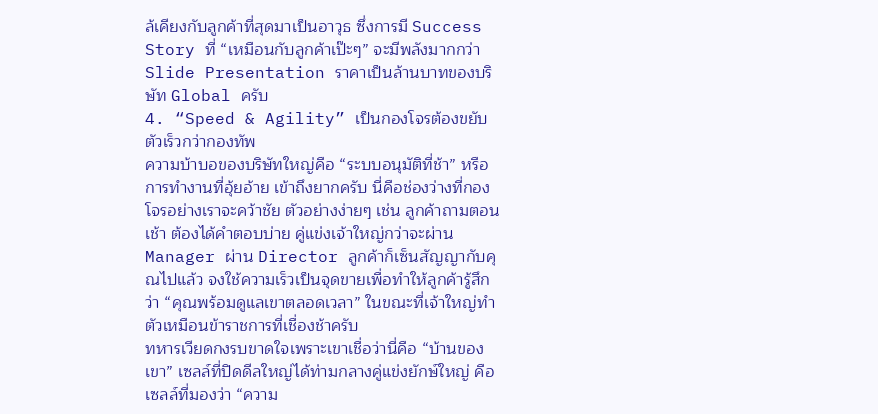ล้เคียงกับลูกค้าที่สุดมาเป็นอาวุธ ซึ่งการมี Success Story ที่ “เหมือนกับลูกค้าเป๊ะๆ” จะมีพลังมากกว่า Slide Presentation ราคาเป็นล้านบาทของบริษัท Global ครับ
4. “Speed & Agility” เป็นกองโจรต้องขยับตัวเร็วกว่ากองทัพ
ความบ้าบอของบริษัทใหญ่คือ “ระบบอนุมัติที่ช้า” หรือการทำงานที่อุ้ยอ้าย เข้าถึงยากครับ นี่คือช่องว่างที่กองโจรอย่างเราจะคว้าชัย ตัวอย่างง่ายๆ เช่น ลูกค้าถามตอนเช้า ต้องได้คำตอบบ่าย คู่แข่งเจ้าใหญ่กว่าจะผ่าน Manager ผ่าน Director ลูกค้าก็เซ็นสัญญากับคุณไปแล้ว จงใช้ความเร็วเป็นจุดขายเพื่อทำให้ลูกค้ารู้สึกว่า “คุณพร้อมดูแลเขาตลอดเวลา” ในขณะที่เจ้าใหญ่ทำตัวเหมือนข้าราชการที่เชื่องช้าครับ
ทหารเวียดกงรบขาดใจเพราะเขาเชื่อว่านี่คือ “บ้านของเขา” เซลล์ที่ปิดดีลใหญ่ได้ท่ามกลางคู่แข่งยักษ์ใหญ่ คือเซลล์ที่มองว่า “ความ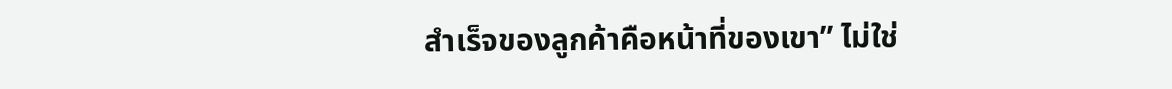สำเร็จของลูกค้าคือหน้าที่ของเขา” ไม่ใช่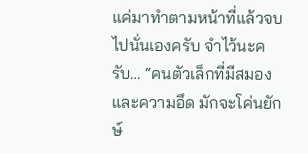แค่มาทำตามหน้าที่แล้วจบไปนั่นเองครับ จำไว้นะครับ… “คนตัวเล็กที่มีสมองและความอึด มักจะโค่นยักษ์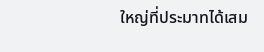ใหญ่ที่ประมาทได้เสม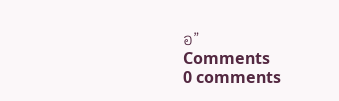อ”
Comments
0 comments